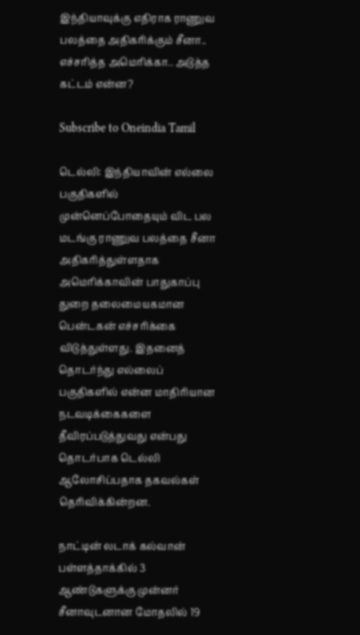இந்தியாவுக்கு எதிராக ராணுவ பலத்தை அதிகரிக்கும் சீனா.. எச்சரித்த அமெரிக்கா.. அடுத்த கட்டம் என்ன?

Subscribe to Oneindia Tamil

டெல்லி: இந்தியாவின் எல்லை பகுதிகளில் முன்னெப்போதையும் விட பல மடங்கு ராணுவ பலத்தை சீனா அதிகரித்துள்ளதாக அமெரிக்காவின் பாதுகாப்பு துறை தலைமையகமான பென்டகன் எச்சரிக்கை விடுத்துள்ளது. இதனைத் தொடர்ந்து எல்லைப் பகுதிகளில் என்ன மாதிரியான நடவடிக்கைகளை தீவிரப்படுத்துவது என்பது தொடர்பாக டெல்லி ஆலோசிப்பதாக தகவல்கள் தெரிவிக்கின்றன.

நாட்டின் லடாக் கல்வான் பள்ளத்தாக்கில் 3 ஆண்டுகளுக்கு முன்னர் சீனாவுடனான மோதலில் 19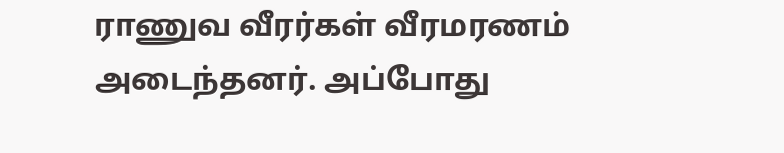ராணுவ வீரர்கள் வீரமரணம் அடைந்தனர். அப்போது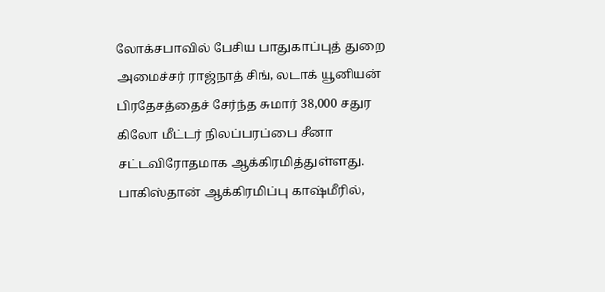லோக்சபாவில் பேசிய பாதுகாப்புத் துறை அமைச்சர் ராஜ்நாத் சிங், லடாக் யூனியன் பிரதேசத்தைச் சேர்ந்த சுமார் 38,000 சதுர கிலோ மீட்டர் நிலப்பரப்பை சீனா சட்டவிரோதமாக ஆக்கிரமித்துள்ளது. பாகிஸ்தான் ஆக்கிரமிப்பு காஷ்மீரில்,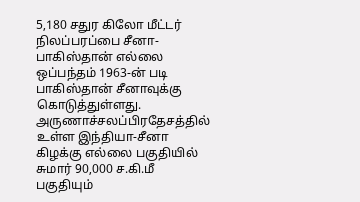5,180 சதுர கிலோ மீட்டர் நிலப்பரப்பை சீனா-பாகிஸ்தான் எல்லை ஒப்பந்தம் 1963-ன் படி பாகிஸ்தான் சீனாவுக்கு கொடுத்துள்ளது. அருணாச்சலப்பிரதேசத்தில் உள்ள இந்தியா-சீனா கிழக்கு எல்லை பகுதியில் சுமார் 90,000 ச.கி.மீ பகுதியும்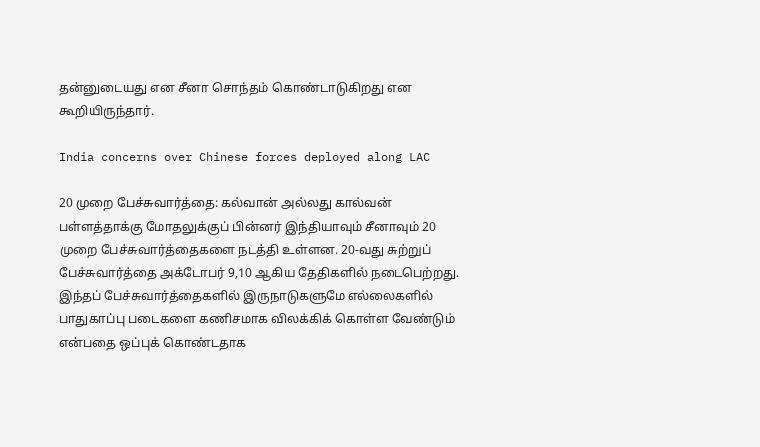தன்னுடையது என சீனா சொந்தம் கொண்டாடுகிறது என கூறியிருந்தார்.

India concerns over Chinese forces deployed along LAC

20 முறை பேச்சுவார்த்தை: கல்வான் அல்லது கால்வன் பள்ளத்தாக்கு மோதலுக்குப் பின்னர் இந்தியாவும் சீனாவும் 20 முறை பேச்சுவார்த்தைகளை நடத்தி உள்ளன. 20-வது சுற்றுப் பேச்சுவார்த்தை அக்டோபர் 9,10 ஆகிய தேதிகளில் நடைபெற்றது. இந்தப் பேச்சுவார்த்தைகளில் இருநாடுகளுமே எல்லைகளில் பாதுகாப்பு படைகளை கணிசமாக விலக்கிக் கொள்ள வேண்டும் என்பதை ஒப்புக் கொண்டதாக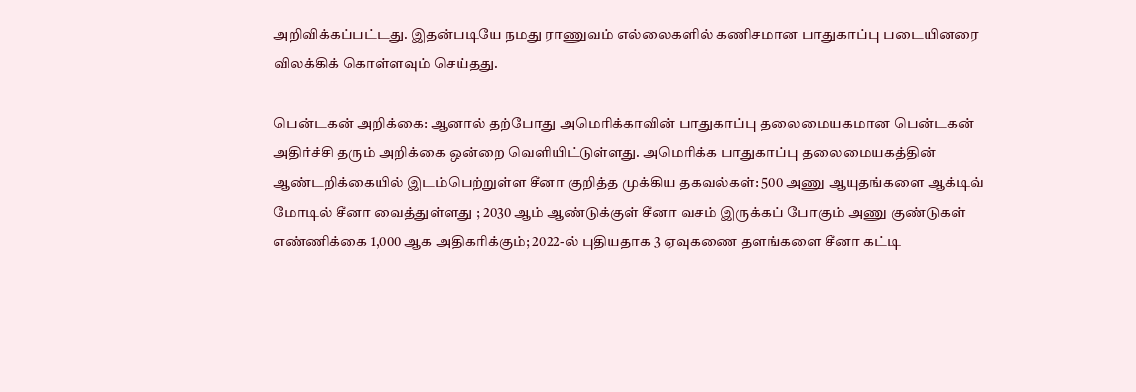அறிவிக்கப்பட்டது. இதன்படியே நமது ராணுவம் எல்லைகளில் கணிசமான பாதுகாப்பு படையினரை விலக்கிக் கொள்ளவும் செய்தது.

பென்டகன் அறிக்கை: ஆனால் தற்போது அமெரிக்காவின் பாதுகாப்பு தலைமையகமான பென்டகன் அதிர்ச்சி தரும் அறிக்கை ஒன்றை வெளியிட்டுள்ளது. அமெரிக்க பாதுகாப்பு தலைமையகத்தின் ஆண்டறிக்கையில் இடம்பெற்றுள்ள சீனா குறித்த முக்கிய தகவல்கள்: 500 அணு ஆயுதங்களை ஆக்டிவ் மோடில் சீனா வைத்துள்ளது ; 2030 ஆம் ஆண்டுக்குள் சீனா வசம் இருக்கப் போகும் அணு குண்டுகள் எண்ணிக்கை 1,000 ஆக அதிகரிக்கும்; 2022-ல் புதியதாக 3 ஏவுகணை தளங்களை சீனா கட்டி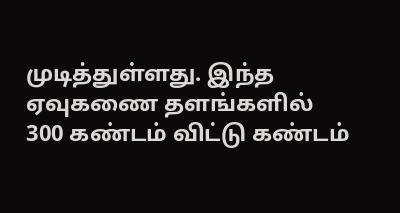முடித்துள்ளது. இந்த ஏவுகணை தளங்களில் 300 கண்டம் விட்டு கண்டம்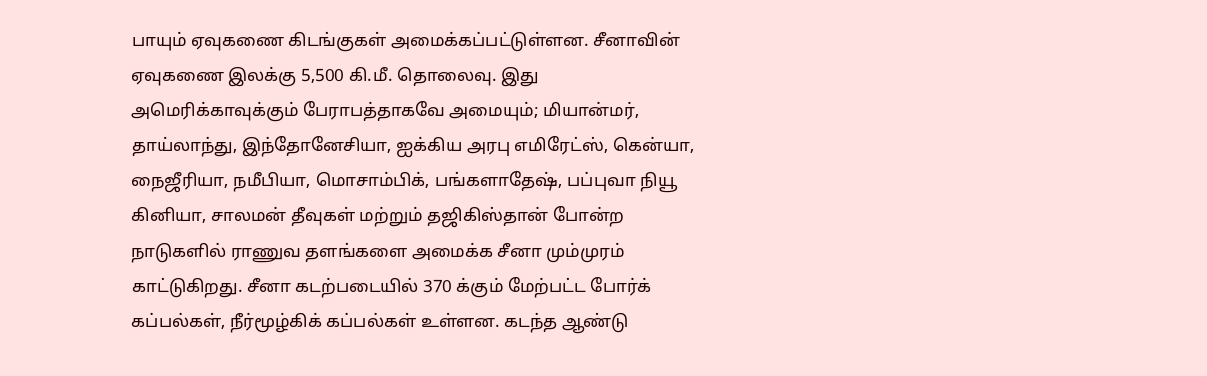பாயும் ஏவுகணை கிடங்குகள் அமைக்கப்பட்டுள்ளன. சீனாவின் ஏவுகணை இலக்கு 5,500 கி.மீ. தொலைவு. இது அமெரிக்காவுக்கும் பேராபத்தாகவே அமையும்; மியான்மர், தாய்லாந்து, இந்தோனேசியா, ஐக்கிய அரபு எமிரேட்ஸ், கென்யா, நைஜீரியா, நமீபியா, மொசாம்பிக், பங்களாதேஷ், பப்புவா நியூ கினியா, சாலமன் தீவுகள் மற்றும் தஜிகிஸ்தான் போன்ற நாடுகளில் ராணுவ தளங்களை அமைக்க சீனா மும்முரம் காட்டுகிறது. சீனா கடற்படையில் 370 க்கும் மேற்பட்ட போர்க் கப்பல்கள், நீர்மூழ்கிக் கப்பல்கள் உள்ளன. கடந்த ஆண்டு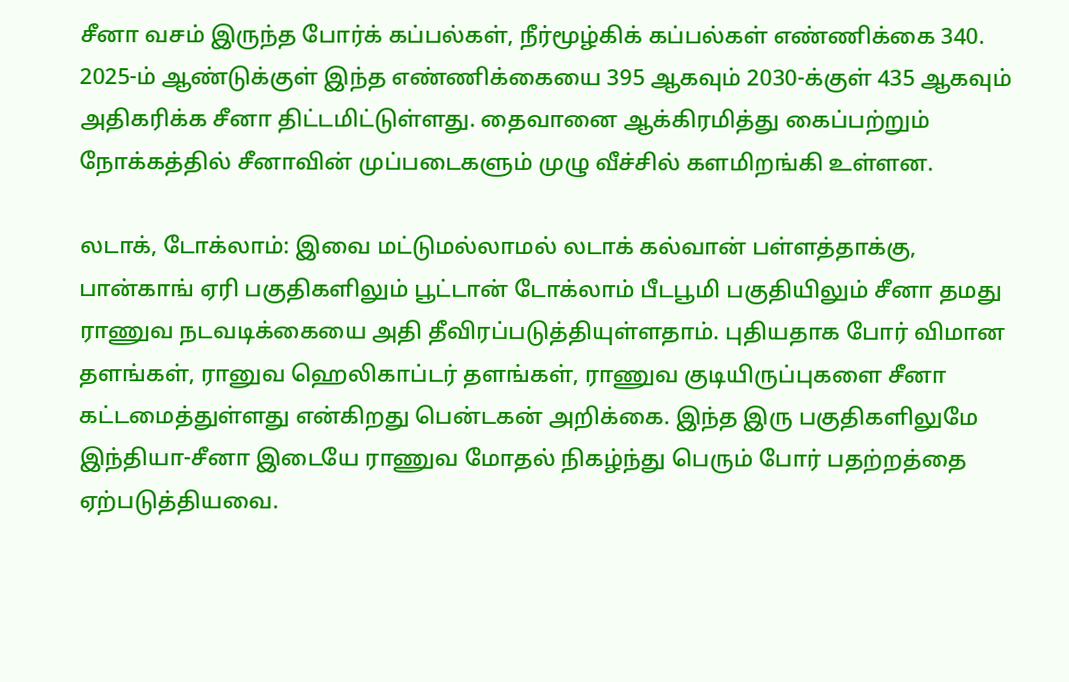சீனா வசம் இருந்த போர்க் கப்பல்கள், நீர்மூழ்கிக் கப்பல்கள் எண்ணிக்கை 340. 2025-ம் ஆண்டுக்குள் இந்த எண்ணிக்கையை 395 ஆகவும் 2030-க்குள் 435 ஆகவும் அதிகரிக்க சீனா திட்டமிட்டுள்ளது. தைவானை ஆக்கிரமித்து கைப்பற்றும் நோக்கத்தில் சீனாவின் முப்படைகளும் முழு வீச்சில் களமிறங்கி உள்ளன.

லடாக், டோக்லாம்: இவை மட்டுமல்லாமல் லடாக் கல்வான் பள்ளத்தாக்கு, பான்காங் ஏரி பகுதிகளிலும் பூட்டான் டோக்லாம் பீடபூமி பகுதியிலும் சீனா தமது ராணுவ நடவடிக்கையை அதி தீவிரப்படுத்தியுள்ளதாம். புதியதாக போர் விமான தளங்கள், ரானுவ ஹெலிகாப்டர் தளங்கள், ராணுவ குடியிருப்புகளை சீனா கட்டமைத்துள்ளது என்கிறது பென்டகன் அறிக்கை. இந்த இரு பகுதிகளிலுமே இந்தியா-சீனா இடையே ராணுவ மோதல் நிகழ்ந்து பெரும் போர் பதற்றத்தை ஏற்படுத்தியவை.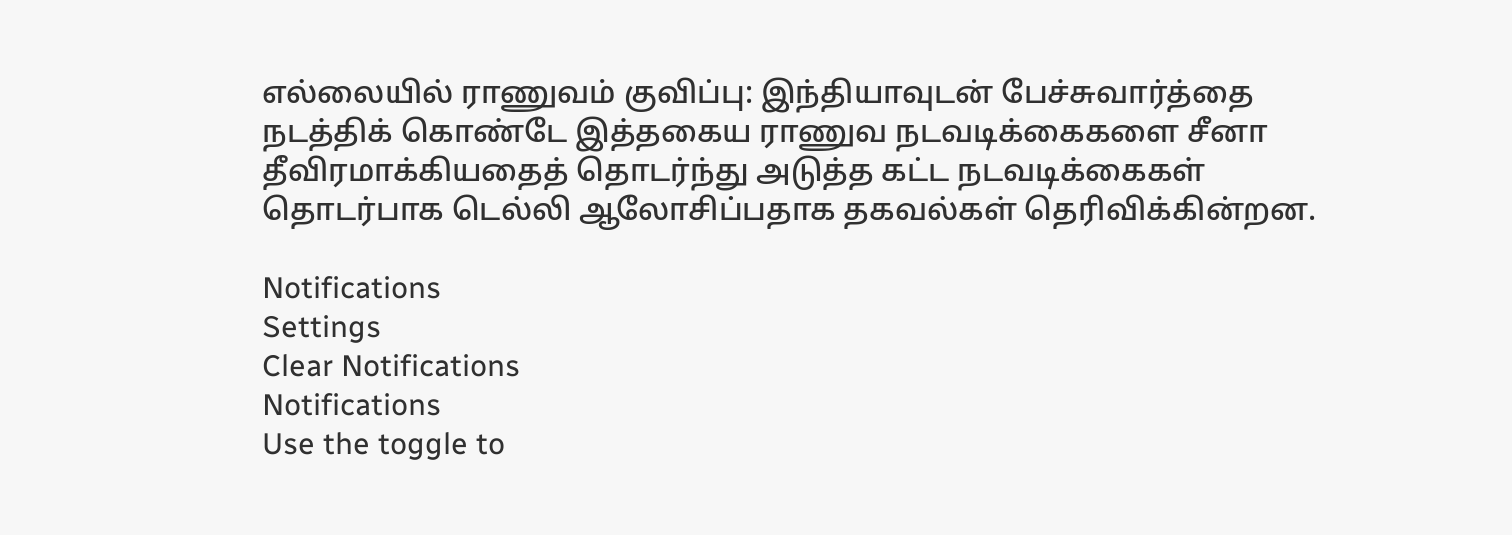எல்லையில் ராணுவம் குவிப்பு: இந்தியாவுடன் பேச்சுவார்த்தை நடத்திக் கொண்டே இத்தகைய ராணுவ நடவடிக்கைகளை சீனா தீவிரமாக்கியதைத் தொடர்ந்து அடுத்த கட்ட நடவடிக்கைகள் தொடர்பாக டெல்லி ஆலோசிப்பதாக தகவல்கள் தெரிவிக்கின்றன.

Notifications
Settings
Clear Notifications
Notifications
Use the toggle to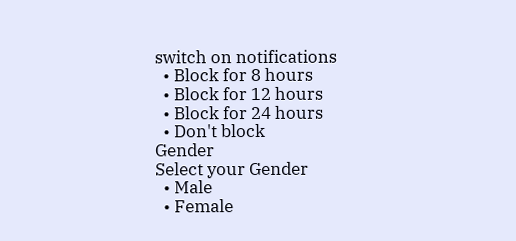switch on notifications
  • Block for 8 hours
  • Block for 12 hours
  • Block for 24 hours
  • Don't block
Gender
Select your Gender
  • Male
  • Female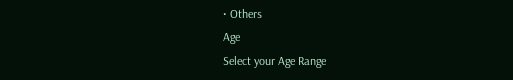• Others
Age
Select your Age Range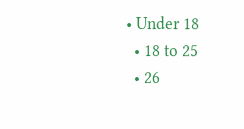• Under 18
  • 18 to 25
  • 26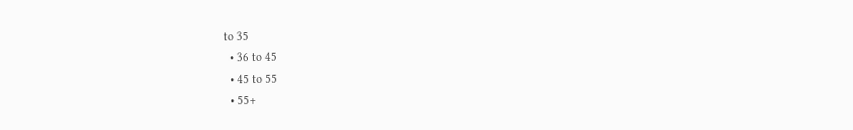to 35
  • 36 to 45
  • 45 to 55
  • 55+